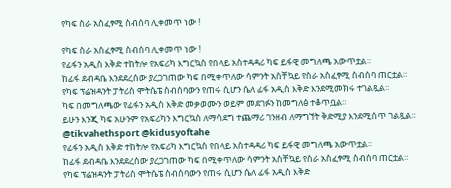የካፍ ስራ አስፈፃሚ ስብሰባ ሊቀመጥ ነው !

የካፍ ስራ አስፈፃሚ ስብሰባ ሊቀመጥ ነው !
የፊፋን አዲስ እቅድ ተከትሎ የአፍሪካ እግርኳስ የበላይ አስተዳዳሪ ካፍ ይፋዊ መግለጫ አውጥቷል።
ከፊፋ ደብዳቤ እንደደረሰው ያረጋገጠው ካፍ በሚቀጥለው ሳምንት አስቸኳይ የስራ አስፈፃሚ ስብሰባ ጠርቷል።
የካፍ ፕሬዝዳንት ፓትሪስ ሞትሴፔ ስብሰባውን የጠሩ ሲሆን ሴለ ፊፋ አዲስ እቅድ እንደሚመክሩ ተገልጿል።
ካፍ በመግለጫው የፊፋን አዲስ እቅድ መቃወሙን ወይም መደገፉን ከመግለፅ ተቆጥቧል።
ይሁን እንጂ ካፍ አሁንም የአፍሪካን እግርኳስ ለማሳደግ ተጨማሪ ገንዘብ ለማግኘት ቅድሚያ እንደሚሰጥ ገልጿል።
@tikvahethsport @kidusyoftahe
የፊፋን አዲስ እቅድ ተከትሎ የአፍሪካ እግርኳስ የበላይ አስተዳዳሪ ካፍ ይፋዊ መግለጫ አውጥቷል።
ከፊፋ ደብዳቤ እንደደረሰው ያረጋገጠው ካፍ በሚቀጥለው ሳምንት አስቸኳይ የስራ አስፈፃሚ ስብሰባ ጠርቷል።
የካፍ ፕሬዝዳንት ፓትሪስ ሞትሴፔ ስብሰባውን የጠሩ ሲሆን ሴለ ፊፋ አዲስ እቅድ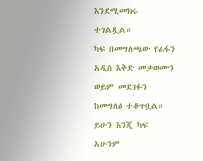እንደሚመክሩ ተገልጿል።
ካፍ በመግለጫው የፊፋን አዲስ እቅድ መቃወሙን ወይም መደገፉን ከመግለፅ ተቆጥቧል።
ይሁን እንጂ ካፍ አሁንም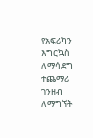የአፍሪካን እግርኳስ ለማሳደግ ተጨማሪ ገንዘብ ለማግኘት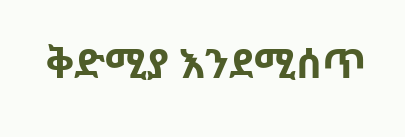ቅድሚያ እንደሚሰጥ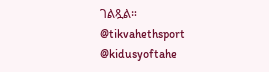ገልጿል።
@tikvahethsport @kidusyoftahe